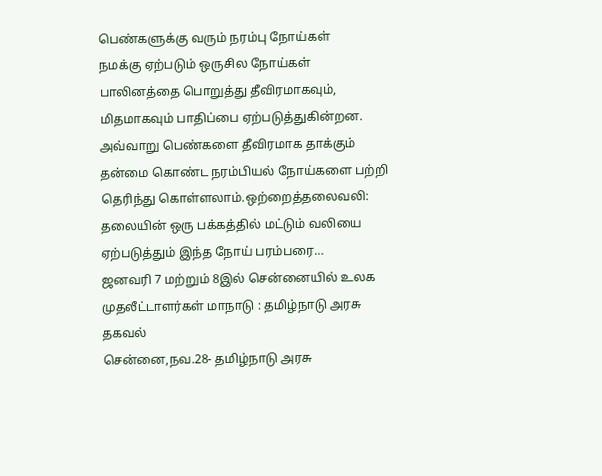பெண்களுக்கு வரும் நரம்பு நோய்கள்
நமக்கு ஏற்படும் ஒருசில நோய்கள் பாலினத்தை பொறுத்து தீவிரமாகவும், மிதமாகவும் பாதிப்பை ஏற்படுத்துகின்றன. அவ்வாறு பெண்களை தீவிரமாக தாக்கும் தன்மை கொண்ட நரம்பியல் நோய்களை பற்றி தெரிந்து கொள்ளலாம்.ஒற்றைத்தலைவலி: தலையின் ஒரு பக்கத்தில் மட்டும் வலியை ஏற்படுத்தும் இந்த நோய் பரம்பரை…
ஜனவரி 7 மற்றும் 8இல் சென்னையில் உலக முதலீட்டாளர்கள் மாநாடு : தமிழ்நாடு அரசு தகவல்
சென்னை,நவ.28- தமிழ்நாடு அரசு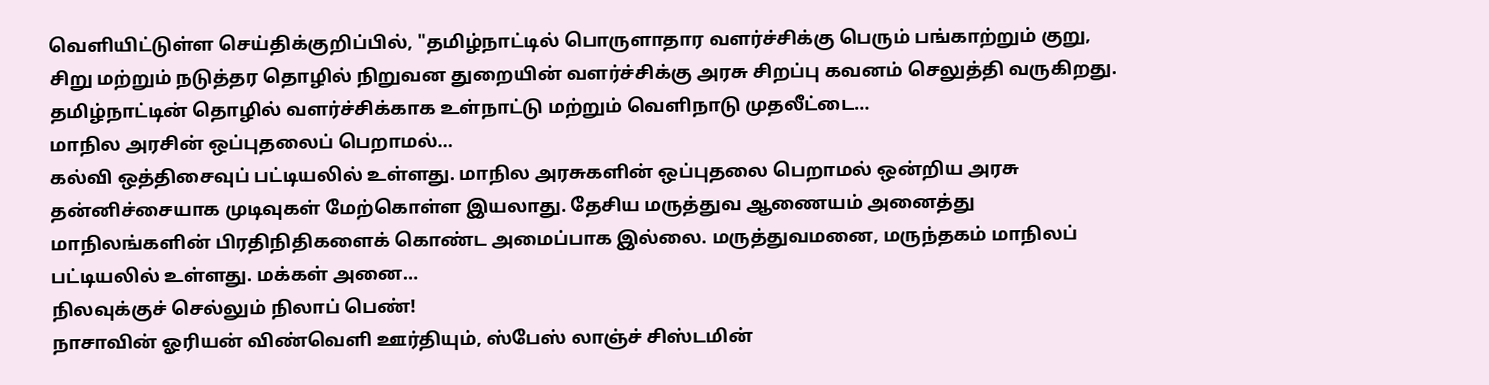வெளியிட்டுள்ள செய்திக்குறிப்பில், "தமிழ்நாட்டில் பொருளாதார வளர்ச்சிக்கு பெரும் பங்காற்றும் குறு, சிறு மற்றும் நடுத்தர தொழில் நிறுவன துறையின் வளர்ச்சிக்கு அரசு சிறப்பு கவனம் செலுத்தி வருகிறது. தமிழ்நாட்டின் தொழில் வளர்ச்சிக்காக உள்நாட்டு மற்றும் வெளிநாடு முதலீட்டை…
மாநில அரசின் ஒப்புதலைப் பெறாமல்…
கல்வி ஒத்திசைவுப் பட்டியலில் உள்ளது. மாநில அரசுகளின் ஒப்புதலை பெறாமல் ஒன்றிய அரசு தன்னிச்சையாக முடிவுகள் மேற்கொள்ள இயலாது. தேசிய மருத்துவ ஆணையம் அனைத்து மாநிலங்களின் பிரதிநிதிகளைக் கொண்ட அமைப்பாக இல்லை. மருத்துவமனை, மருந்தகம் மாநிலப் பட்டியலில் உள்ளது. மக்கள் அனை…
நிலவுக்குச் செல்லும் நிலாப் பெண்!
நாசாவின் ஓரியன் விண்வெளி ஊர்தியும், ஸ்பேஸ் லாஞ்ச் சிஸ்டமின்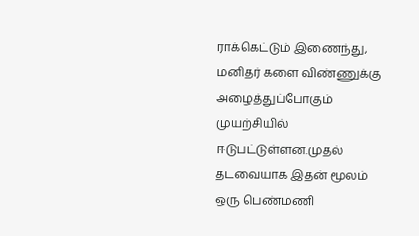ராக்கெட்டும் இணைந்து, மனிதர் களை விண்ணுக்கு அழைத்துப்போகும் முயற்சியில் ஈடுபட்டுள்ளன.முதல் தடவையாக இதன் மூலம் ஒரு பெண்மணி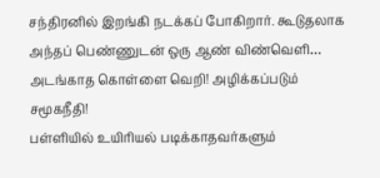சந்திரனில் இறங்கி நடக்கப் போகிறார். கூடுதலாக அந்தப் பெண்ணுடன் ஒரு ஆண் விண்வெளி…
அடங்காத கொள்ளை வெறி! அழிக்கப்படும் சமூகநீதி!
பள்ளியில் உயிரியல் படிக்காதவர்களும்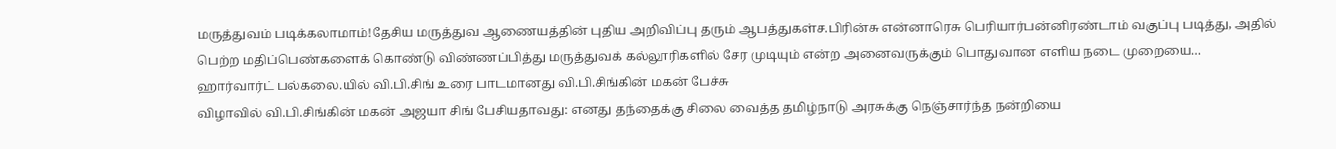மருத்துவம் படிக்கலாமாம்!தேசிய மருத்துவ ஆணையத்தின் புதிய அறிவிப்பு தரும் ஆபத்துகள்ச.பிரின்சு என்னாரெசு பெரியார்பன்னிரண்டாம் வகுப்பு படித்து, அதில் பெற்ற மதிப்பெண்களைக் கொண்டு விண்ணப்பித்து மருத்துவக் கல்லூரிகளில் சேர முடியும் என்ற அனைவருக்கும் பொதுவான எளிய நடை முறையை…
ஹார்வார்ட் பல்கலை.யில் வி.பி.சிங் உரை பாடமானது வி.பி.சிங்கின் மகன் பேச்சு
விழாவில் வி.பி.சிங்கின் மகன் அஜயா சிங் பேசியதாவது: எனது தந்தைக்கு சிலை வைத்த தமிழ்நாடு அரசுக்கு நெஞ்சார்ந்த நன்றியை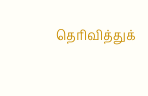தெரிவித்துக்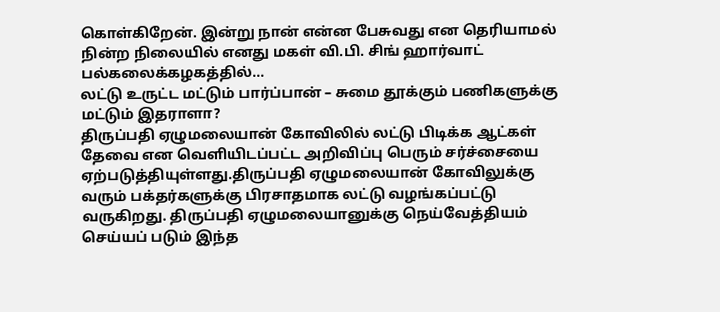கொள்கிறேன். இன்று நான் என்ன பேசுவது என தெரியாமல் நின்ற நிலையில் எனது மகள் வி.பி. சிங் ஹார்வாட் பல்கலைக்கழகத்தில்…
லட்டு உருட்ட மட்டும் பார்ப்பான் – சுமை தூக்கும் பணிகளுக்கு மட்டும் இதராளா?
திருப்பதி ஏழுமலையான் கோவிலில் லட்டு பிடிக்க ஆட்கள் தேவை என வெளியிடப்பட்ட அறிவிப்பு பெரும் சர்ச்சையை ஏற்படுத்தியுள்ளது.திருப்பதி ஏழுமலையான் கோவிலுக்கு வரும் பக்தர்களுக்கு பிரசாதமாக லட்டு வழங்கப்பட்டு வருகிறது. திருப்பதி ஏழுமலையானுக்கு நெய்வேத்தியம் செய்யப் படும் இந்த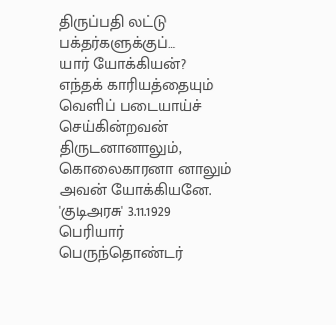திருப்பதி லட்டு பக்தர்களுக்குப்…
யார் யோக்கியன்?
எந்தக் காரியத்தையும் வெளிப் படையாய்ச் செய்கின்றவன் திருடனானாலும், கொலைகாரனா னாலும் அவன் யோக்கியனே. 'குடிஅரசு' 3.11.1929
பெரியார் பெருந்தொண்டர்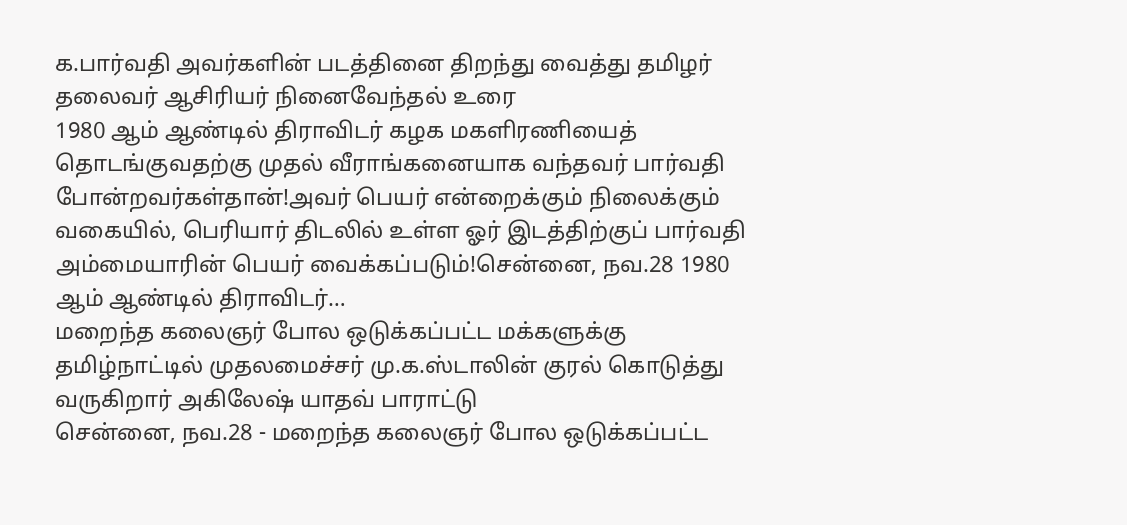க.பார்வதி அவர்களின் படத்தினை திறந்து வைத்து தமிழர் தலைவர் ஆசிரியர் நினைவேந்தல் உரை
1980 ஆம் ஆண்டில் திராவிடர் கழக மகளிரணியைத் தொடங்குவதற்கு முதல் வீராங்கனையாக வந்தவர் பார்வதி போன்றவர்கள்தான்!அவர் பெயர் என்றைக்கும் நிலைக்கும் வகையில், பெரியார் திடலில் உள்ள ஓர் இடத்திற்குப் பார்வதி அம்மையாரின் பெயர் வைக்கப்படும்!சென்னை, நவ.28 1980 ஆம் ஆண்டில் திராவிடர்…
மறைந்த கலைஞர் போல ஒடுக்கப்பட்ட மக்களுக்கு தமிழ்நாட்டில் முதலமைச்சர் மு.க.ஸ்டாலின் குரல் கொடுத்து வருகிறார் அகிலேஷ் யாதவ் பாராட்டு
சென்னை, நவ.28 - மறைந்த கலைஞர் போல ஒடுக்கப்பட்ட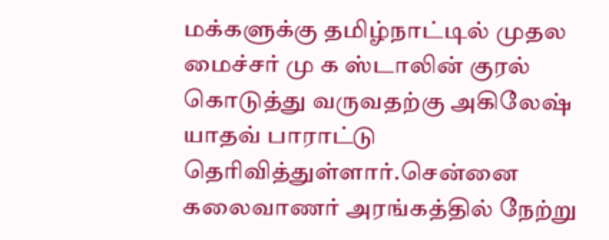மக்களுக்கு தமிழ்நாட்டில் முதல மைச்சர் மு க ஸ்டாலின் குரல் கொடுத்து வருவதற்கு அகிலேஷ் யாதவ் பாராட்டு தெரிவித்துள்ளார்.சென்னை கலைவாணர் அரங்கத்தில் நேற்று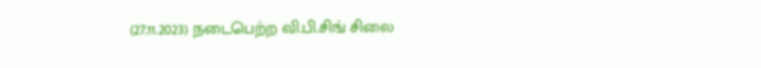(27.11.2023) நடைபெற்ற வி.பி.சிங் சிலை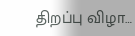திறப்பு விழா…